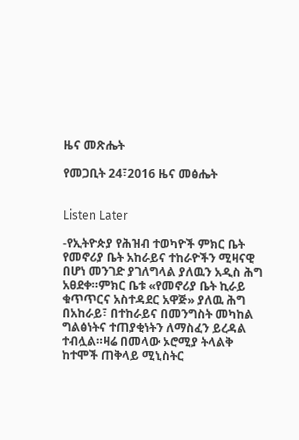ዜና መጽሔት

የመጋቢት 24፣2016 ዜና መፅሔት


Listen Later

-የኢትዮጵያ የሕዝብ ተወካዮች ምክር ቤት የመኖሪያ ቤት አከራይና ተከራዮችን ሚዛናዊ በሆነ መንገድ ያገለግላል ያለዉን አዲስ ሕግ አፀደቀ።ምክር ቤቱ «የመኖሪያ ቤት ኪራይ ቁጥጥርና አስተዳደር አዋጅ» ያለዉ ሕግ በአከራይ፣ በተከራይና በመንግስት መካከል ግልፅነትና ተጠያቂነትን ለማስፈን ይረዳል ተብሏል።ዛሬ በመላው ኦሮሚያ ትላልቅ ከተሞች ጠቅላይ ሚኒስትር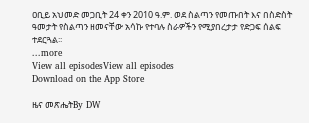ዐቢይ አህመድ መጋቢት 24 ቀን 2010 ዓ.ም. ወደ ስልጣን የመጡበት እና በስድስት ዓመታት የስልጣን ዘመናቸው አሳኩ የተባሉ ስራዎችን የሚያበረታታ የድጋፍ ሰልፍ ተደርጓል፡፡
...more
View all episodesView all episodes
Download on the App Store

ዜና መጽሔትBy DW